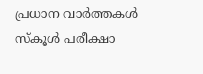പ്രധാന വാർത്തകൾ
സ്കൂൾ പരീക്ഷാ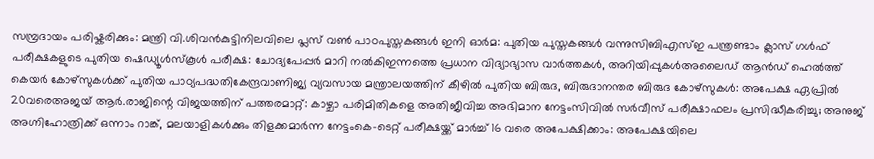സമ്പ്രദായം പരിഷ്കരിക്കും: മന്ത്രി വി.ശിവൻകുട്ടിനിലവിലെ പ്ലസ് വൺ പാഠപുസ്തകങ്ങൾ ഇനി ഓർമ: പുതിയ പുസ്തകങ്ങൾ വന്നുസിബിഎസ്ഇ പന്ത്രണ്ടാം ക്ലാസ് ഗൾഫ് പരീക്ഷകളുടെ പുതിയ ഷെഡ്യൂൾസ്കൂൾ പരീക്ഷ: ചോദ്യപേപ്പർ മാറി നൽകിഇന്നത്തെ പ്രധാന വിദ്യാഭ്യാസ വാർത്തകൾ, അറിയിപ്പുകൾഅലൈഡ് ആൻഡ് ഹെൽത്ത് കെയർ കോഴ്സുകൾക്ക് പുതിയ പാഠ്യപദ്ധതികേന്ദ്രവാണിജ്യ വ്യവസായ മന്ത്രാലയത്തിന് കീഴിൽ പുതിയ ബിരുദ, ബിരുദാനന്തര ബിരുദ കോഴ്സുകൾ: അപേക്ഷ ഏപ്രിൽ 20വരെഅജയ് ആർ.രാജിന്റെ വിജയത്തിന് പത്തരമാറ്റ്: കാഴ്ചാ പരിമിതികളെ അതിജീവിച്ച അഭിമാന നേട്ടംസിവിൽ സർവീസ് പരീക്ഷാഫലം പ്രസിദ്ധീകരിച്ചു; അനുജ് അഗ്നിഹോത്രിക്ക് ഒന്നാം റാങ്ക്, മലയാളികൾക്കും തിളക്കമാർന്ന നേട്ടംകെ-ടെറ്റ് പരീക്ഷയ്ക്ക് മാർച്ച് 16 വരെ അപേക്ഷിക്കാം: അപേക്ഷയിലെ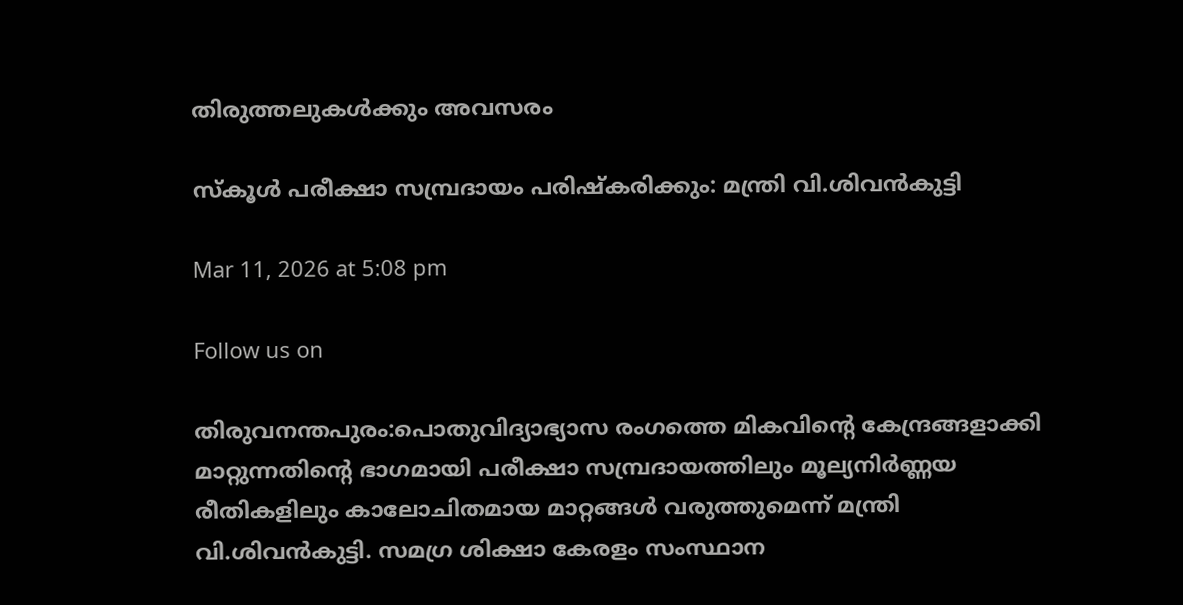തിരുത്തലുകൾക്കും അവസരം

സ്കൂൾ പരീക്ഷാ സമ്പ്രദായം പരിഷ്കരിക്കും: മന്ത്രി വി.ശിവൻകുട്ടി

Mar 11, 2026 at 5:08 pm

Follow us on

തിരുവനന്തപുരം:പൊതുവിദ്യാഭ്യാസ രംഗത്തെ മികവിന്റെ കേന്ദ്രങ്ങളാക്കി മാറ്റുന്നതിന്റെ ഭാഗമായി പരീക്ഷാ സമ്പ്രദായത്തിലും മൂല്യനിർണ്ണയ രീതികളിലും കാലോചിതമായ മാറ്റങ്ങൾ വരുത്തുമെന്ന് മന്ത്രി വി.ശിവൻകുട്ടി. സമഗ്ര ശിക്ഷാ കേരളം സംസ്ഥാന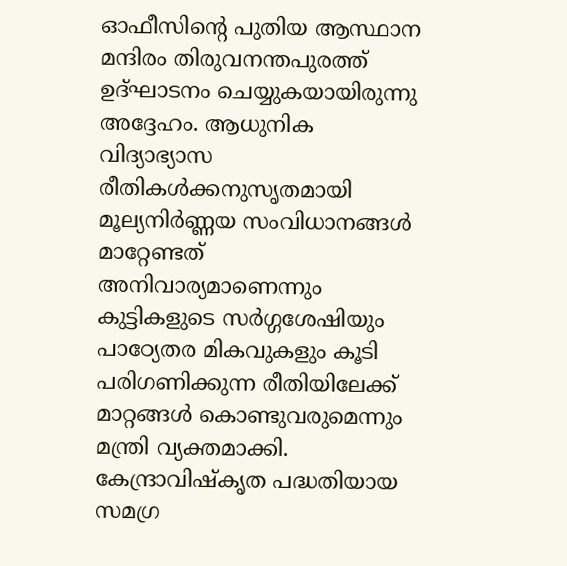ഓഫീസിന്റെ പുതിയ ആസ്ഥാന മന്ദിരം തിരുവനന്തപുരത്ത് ഉദ്ഘാടനം ചെയ്യുകയായിരുന്നു അദ്ദേഹം. ആധുനിക വിദ്യാഭ്യാസ രീതികൾക്കനുസൃതമായി മൂല്യനിർണ്ണയ സംവിധാനങ്ങൾ മാറ്റേണ്ടത് അനിവാര്യമാണെന്നും കുട്ടികളുടെ സർഗ്ഗശേഷിയും പാഠ്യേതര മികവുകളും കൂടി പരിഗണിക്കുന്ന രീതിയിലേക്ക് മാറ്റങ്ങൾ കൊണ്ടുവരുമെന്നും മന്ത്രി വ്യക്തമാക്കി. കേന്ദ്രാവിഷ്കൃത പദ്ധതിയായ സമഗ്ര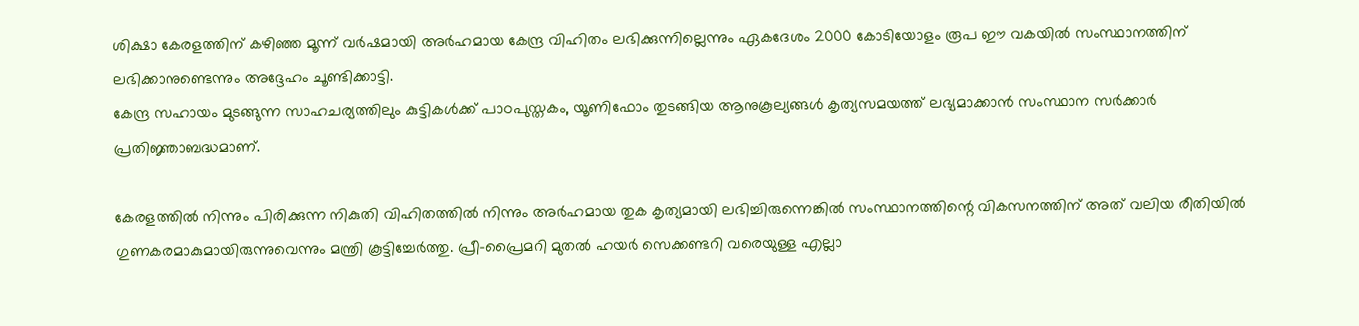ശിക്ഷാ കേരളത്തിന് കഴിഞ്ഞ മൂന്ന് വർഷമായി അർഹമായ കേന്ദ്ര വിഹിതം ലഭിക്കുന്നില്ലെന്നും ഏകദേശം 2000 കോടിയോളം രൂപ ഈ വകയിൽ സംസ്ഥാനത്തിന് ലഭിക്കാനുണ്ടെന്നും അദ്ദേഹം ചൂണ്ടിക്കാട്ടി.
കേന്ദ്ര സഹായം മുടങ്ങുന്ന സാഹചര്യത്തിലും കുട്ടികൾക്ക് പാഠപുസ്തകം, യൂണിഫോം തുടങ്ങിയ ആനുകൂല്യങ്ങൾ കൃത്യസമയത്ത് ലഭ്യമാക്കാൻ സംസ്ഥാന സർക്കാർ പ്രതിജ്ഞാബദ്ധമാണ്.

കേരളത്തിൽ നിന്നും പിരിക്കുന്ന നികുതി വിഹിതത്തിൽ നിന്നും അർഹമായ തുക കൃത്യമായി ലഭിച്ചിരുന്നെങ്കിൽ സംസ്ഥാനത്തിന്റെ വികസനത്തിന് അത് വലിയ രീതിയിൽ ഗുണകരമാകുമായിരുന്നുവെന്നും മന്ത്രി കൂട്ടിച്ചേർത്തു. പ്രീ-പ്രൈമറി മുതൽ ഹയർ സെക്കണ്ടറി വരെയുള്ള എല്ലാ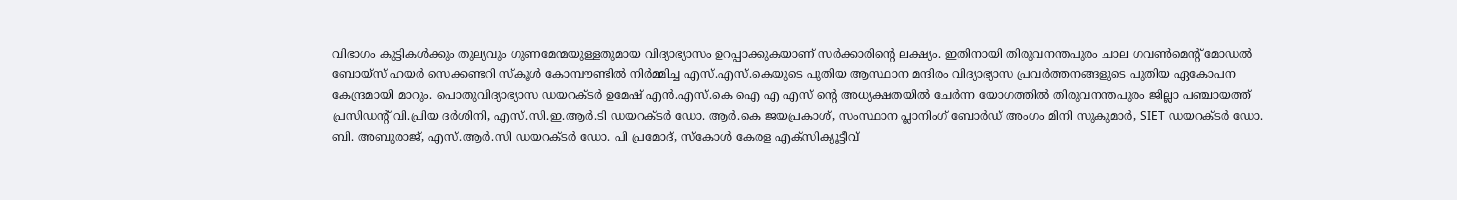വിഭാഗം കുട്ടികൾക്കും തുല്യവും ഗുണമേന്മയുള്ളതുമായ വിദ്യാഭ്യാസം ഉറപ്പാക്കുകയാണ് സർക്കാരിന്റെ ലക്ഷ്യം. ഇതിനായി തിരുവനന്തപുരം ചാല ഗവൺമെന്റ് മോഡൽ ബോയ്സ് ഹയർ സെക്കണ്ടറി സ്കൂൾ കോമ്പൗണ്ടിൽ നിർമ്മിച്ച എസ്.എസ്.കെയുടെ പുതിയ ആസ്ഥാന മന്ദിരം വിദ്യാഭ്യാസ പ്രവർത്തനങ്ങളുടെ പുതിയ ഏകോപന കേന്ദ്രമായി മാറും. പൊതുവിദ്യാഭ്യാസ ഡയറക്‌ടർ ഉമേഷ് എൻ.എസ്.കെ ഐ എ എസ് ന്റെ അധ്യക്ഷതയിൽ ചേർന്ന യോഗത്തിൽ തിരുവനന്തപുരം ജില്ലാ പഞ്ചായത്ത് പ്രസിഡൻ്റ് വി.പ്രിയ ദർശിനി, എസ്.സി.ഇ.ആർ.ടി ഡയറക്‌ടർ ഡോ. ആർ.കെ ജയപ്രകാശ്, സംസ്ഥാന പ്ലാനിംഗ് ബോർഡ് അംഗം മിനി സുകുമാർ, SIET ഡയറക്‌ടർ ഡോ. ബി. അബുരാജ്, എസ്.ആർ.സി ഡയറക്‌ടർ ഡോ. പി പ്രമോദ്, സ്കോൾ കേരള എക്സിക്യൂട്ടീവ്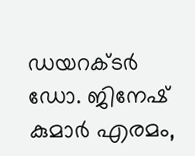ഡയറക്ട‌ർ ഡോ. ജിനേഷ് കുമാർ എരമം,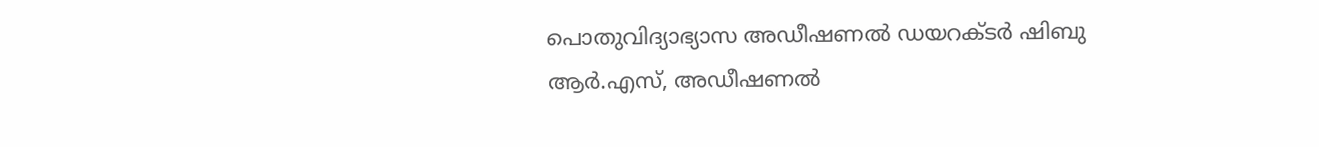പൊതുവിദ്യാഭ്യാസ അഡീഷണൽ ഡയറക്ടർ ഷിബു ആർ.എസ്, അഡീഷണൽ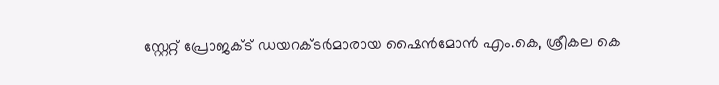സ്റ്റേറ്റ് പ്രോജക്‌ട് ഡയറക്‌ടർമാരായ ഷൈൻമോൻ എം.കെ, ശ്രീകല കെ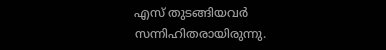എസ് തുടങ്ങിയവർ സന്നിഹിതരായിരുന്നു.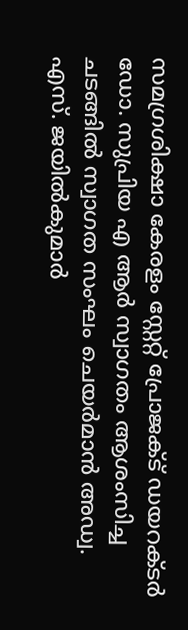സമഗ്രശിക്ഷാ കേരളം സ്റ്റേറ്റ് പ്രോജക്‌ട് ഡയറക്‌ടർ ഡോ. സുപ്രിയ എ ആർ സ്വാഗതം ആശംസിച്ച ചടങ്ങിൽ സ്വാഗത സംഘം ചെയർമാൻ അഡ്വ. എസ്. ജയിൽകുമാർ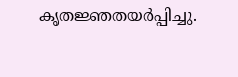കൃതജ്ഞതയർപ്പിച്ചു.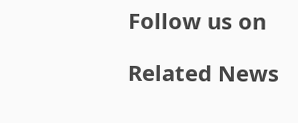Follow us on

Related News